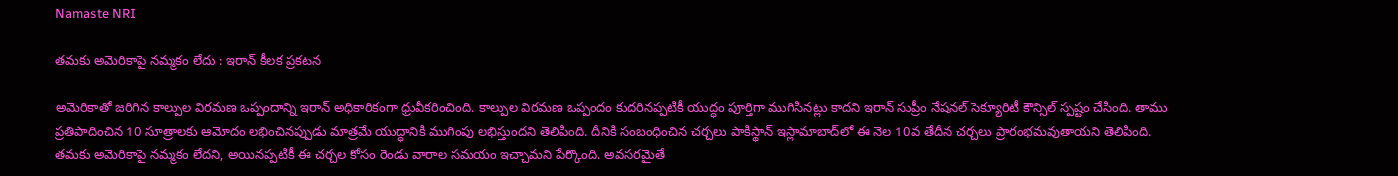Namaste NRI

తమకు అమెరికాపై నమ్మకం లేదు : ఇరాన్ కీలక ప్రకటన

అమెరికాతో జరిగిన కాల్పుల విరమణ ఒప్పందాన్ని ఇరాన్ అధికారికంగా ధ్రువీకరించింది. కాల్పుల విరమణ ఒప్పందం కుదరినప్పటికీ యుద్ధం పూర్తిగా ముగిసినట్లు కాదని ఇరాన్ సుప్రీం నేషనల్ సెక్యూరిటీ కౌన్సిల్ స్పష్టం చేసింది. తాము ప్రతిపాదించిన 10 సూత్రాలకు ఆమోదం లభించినప్పుడు మాత్రమే యుద్ధానికి ముగింపు లభిస్తుందని తెలిపింది. దీనికి సంబంధించిన చర్చలు పాకిస్థాన్ ఇస్లామాబాద్‌లో ఈ నెల 10వ తేదీన చర్చలు ప్రారంభమవుతాయని తెలిపింది. తమకు అమెరికాపై నమ్మకం లేదని, అయినప్పటికీ ఈ చర్చల కోసం రెండు వారాల సమయం ఇచ్చామని పేర్కొంది. అవసరమైతే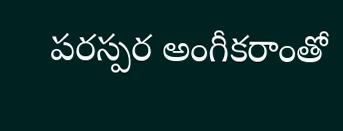పరస్పర అంగీకరాంతో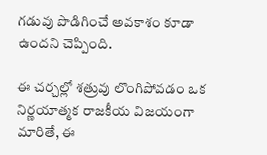గడువు పొడిగించే అవకాశం కూడా ఉందని చెప్పింది.

ఈ చర్చల్లో శత్రువు లొంగిపోవడం ఒక నిర్ణయాత్మక రాజకీయ విజయంగా మారితే, ఈ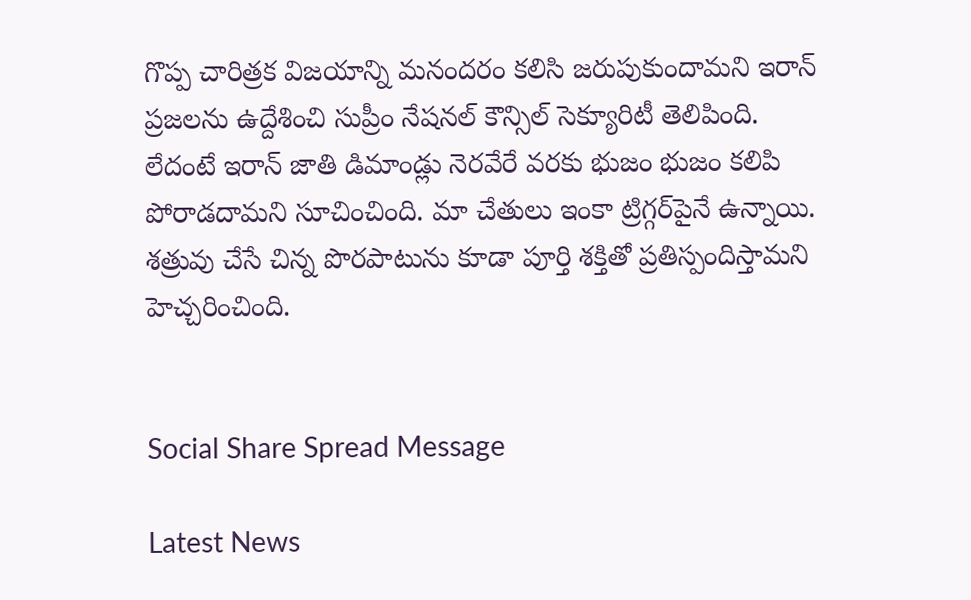గొప్ప చారిత్రక విజయాన్ని మనందరం కలిసి జరుపుకుందామని ఇరాన్ ప్రజలను ఉద్దేశించి సుప్రీం నేషనల్ కౌన్సిల్ సెక్యూరిటీ తెలిపింది. లేదంటే ఇరాన్ జాతి డిమాండ్లు నెరవేరే వరకు భుజం భుజం కలిపి పోరాడదామని సూచించింది. మా చేతులు ఇంకా ట్రిగ్గర్‌పైనే ఉన్నాయి. శత్రువు చేసే చిన్న పొరపాటును కూడా పూర్తి శక్తితో ప్రతిస్పందిస్తామని హెచ్చరించింది.


Social Share Spread Message

Latest News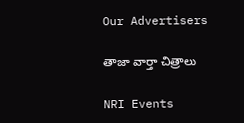Our Advertisers

తాజా వార్తా చిత్రాలు

NRI Events